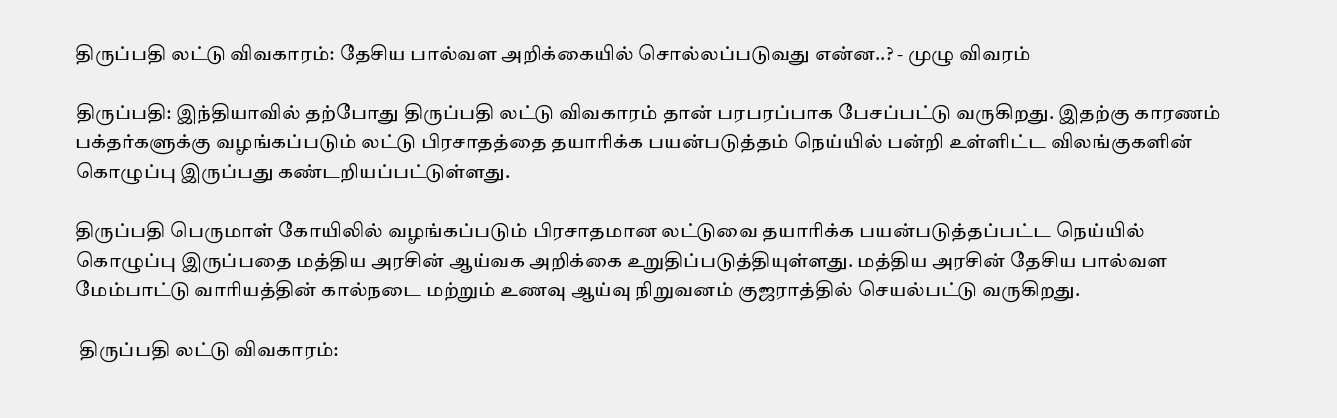திருப்பதி லட்டு விவகாரம்: தேசிய பால்வள அறிக்கையில் சொல்லப்படுவது என்ன..? - முழு விவரம்

திருப்பதி: இந்தியாவில் தற்போது திருப்பதி லட்டு விவகாரம் தான் பரபரப்பாக பேசப்பட்டு வருகிறது. இதற்கு காரணம் பக்தர்களுக்கு வழங்கப்படும் லட்டு பிரசாதத்தை தயாரிக்க பயன்படுத்தம் நெய்யில் பன்றி உள்ளிட்ட விலங்குகளின் கொழுப்பு இருப்பது கண்டறியப்பட்டுள்ளது.

திருப்பதி பெருமாள் கோயிலில் வழங்கப்படும் பிரசாதமான லட்டுவை தயாரிக்க பயன்படுத்தப்பட்ட நெய்யில் கொழுப்பு இருப்பதை மத்திய அரசின் ஆய்வக அறிக்கை உறுதிப்படுத்தியுள்ளது. மத்திய அரசின் தேசிய பால்வள மேம்பாட்டு வாரியத்தின் கால்நடை மற்றும் உணவு ஆய்வு நிறுவனம் குஜராத்தில் செயல்பட்டு வருகிறது.

 திருப்பதி லட்டு விவகாரம்: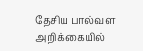தேசிய பால்வள அறிக்கையில்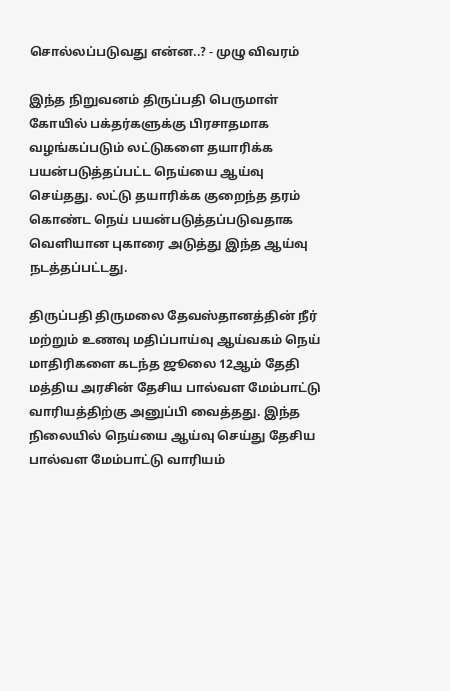சொல்லப்படுவது என்ன..? - முழு விவரம்

இந்த நிறுவனம் திருப்பதி பெருமாள் கோயில் பக்தர்களுக்கு பிரசாதமாக வழங்கப்படும் லட்டுகளை தயாரிக்க பயன்படுத்தப்பட்ட நெய்யை ஆய்வு செய்தது. லட்டு தயாரிக்க குறைந்த தரம் கொண்ட நெய் பயன்படுத்தப்படுவதாக வெளியான புகாரை அடுத்து இந்த ஆய்வு நடத்தப்பட்டது.

திருப்பதி திருமலை தேவஸ்தானத்தின் நீர் மற்றும் உணவு மதிப்பாய்வு ஆய்வகம் நெய் மாதிரிகளை கடந்த ஜூலை 12ஆம் தேதி மத்திய அரசின் தேசிய பால்வள மேம்பாட்டு வாரியத்திற்கு அனுப்பி வைத்தது. இந்த நிலையில் நெய்யை ஆய்வு செய்து தேசிய பால்வள மேம்பாட்டு வாரியம்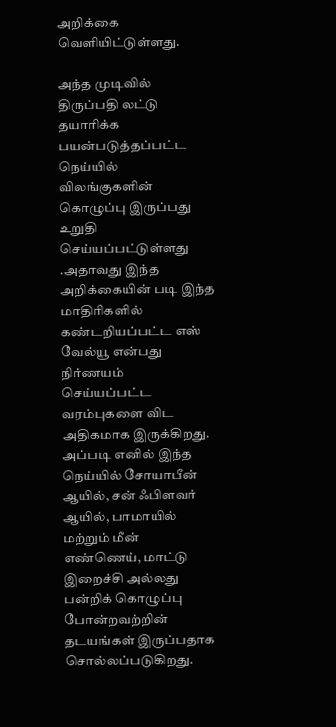அறிக்கை வெளியிட்டுள்ளது.

அந்த முடிவில் திருப்பதி லட்டு தயாரிக்க பயன்படுத்தப்பட்ட நெய்யில் விலங்குகளின் கொழுப்பு இருப்பது உறுதி செய்யப்பட்டுள்ளது .அதாவது இந்த அறிக்கையின் படி இந்த மாதிரிகளில் கண்டறியப்பட்ட எஸ் வேல்யூ என்பது நிர்ணயம் செய்யப்பட்ட வரம்புகளை விட அதிகமாக இருக்கிறது. அப்படி எனில் இந்த நெய்யில் சோயாபீன் ஆயில், சன் ஃபிளவர் ஆயில், பாமாயில் மற்றும் மீன் எண்ணெய், மாட்டு இறைச்சி அல்லது பன்றிக் கொழுப்பு போன்றவற்றின் தடயங்கள் இருப்பதாக சொல்லப்படுகிறது.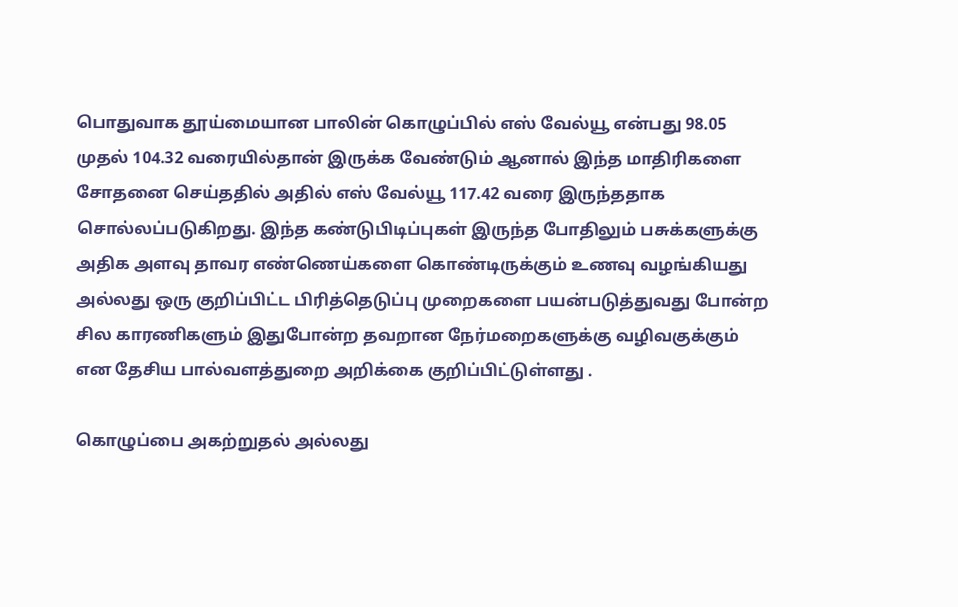பொதுவாக தூய்மையான பாலின் கொழுப்பில் எஸ் வேல்யூ என்பது 98.05 முதல் 104.32 வரையில்தான் இருக்க வேண்டும் ஆனால் இந்த மாதிரிகளை சோதனை செய்ததில் அதில் எஸ் வேல்யூ 117.42 வரை இருந்ததாக சொல்லப்படுகிறது. இந்த கண்டுபிடிப்புகள் இருந்த போதிலும் பசுக்களுக்கு அதிக அளவு தாவர எண்ணெய்களை கொண்டிருக்கும் உணவு வழங்கியது அல்லது ஒரு குறிப்பிட்ட பிரித்தெடுப்பு முறைகளை பயன்படுத்துவது போன்ற சில காரணிகளும் இதுபோன்ற தவறான நேர்மறைகளுக்கு வழிவகுக்கும் என தேசிய பால்வளத்துறை அறிக்கை குறிப்பிட்டுள்ளது .

கொழுப்பை அகற்றுதல் அல்லது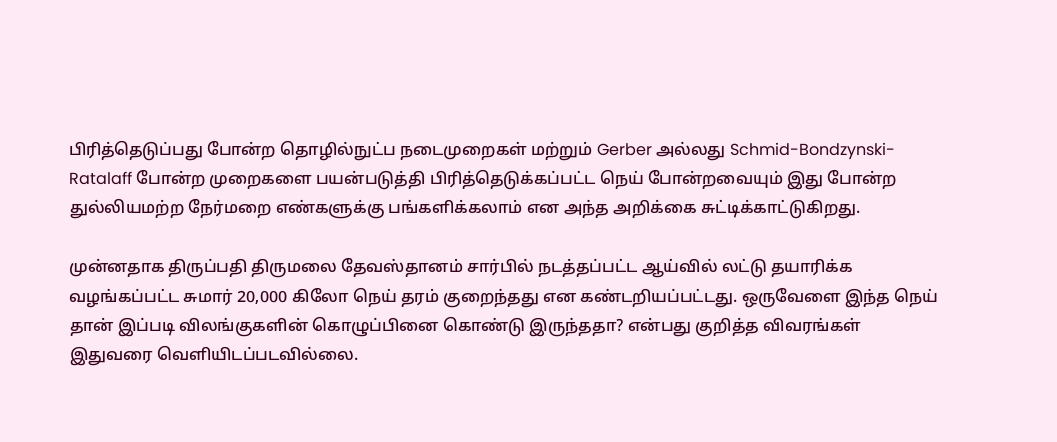பிரித்தெடுப்பது போன்ற தொழில்நுட்ப நடைமுறைகள் மற்றும் Gerber அல்லது Schmid-Bondzynski-Ratalaff போன்ற முறைகளை பயன்படுத்தி பிரித்தெடுக்கப்பட்ட நெய் போன்றவையும் இது போன்ற துல்லியமற்ற நேர்மறை எண்களுக்கு பங்களிக்கலாம் என அந்த அறிக்கை சுட்டிக்காட்டுகிறது.

முன்னதாக திருப்பதி திருமலை தேவஸ்தானம் சார்பில் நடத்தப்பட்ட ஆய்வில் லட்டு தயாரிக்க வழங்கப்பட்ட சுமார் 20,000 கிலோ நெய் தரம் குறைந்தது என கண்டறியப்பட்டது. ஒருவேளை இந்த நெய் தான் இப்படி விலங்குகளின் கொழுப்பினை கொண்டு இருந்ததா? என்பது குறித்த விவரங்கள் இதுவரை வெளியிடப்படவில்லை.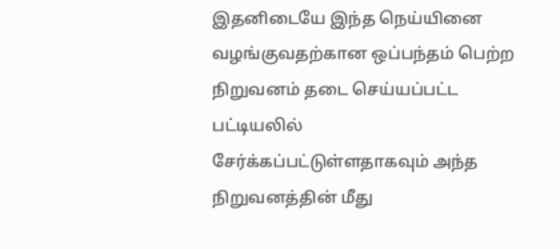இதனிடையே இந்த நெய்யினை வழங்குவதற்கான ஒப்பந்தம் பெற்ற நிறுவனம் தடை செய்யப்பட்ட பட்டியலில் சேர்க்கப்பட்டுள்ளதாகவும் அந்த நிறுவனத்தின் மீது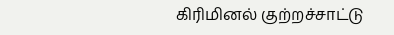கிரிமினல் குற்றச்சாட்டு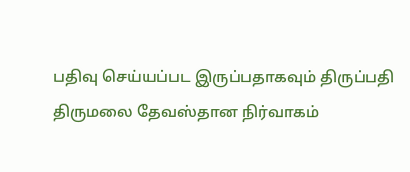பதிவு செய்யப்பட இருப்பதாகவும் திருப்பதி திருமலை தேவஸ்தான நிர்வாகம்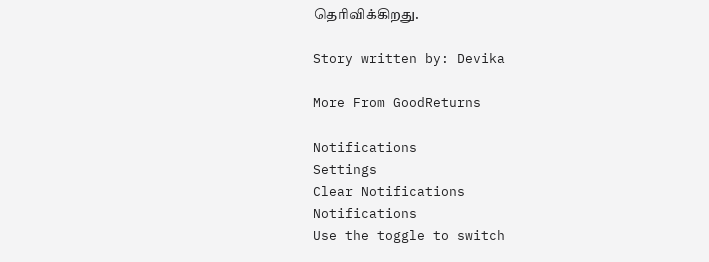தெரிவிக்கிறது.

Story written by: Devika

More From GoodReturns

Notifications
Settings
Clear Notifications
Notifications
Use the toggle to switch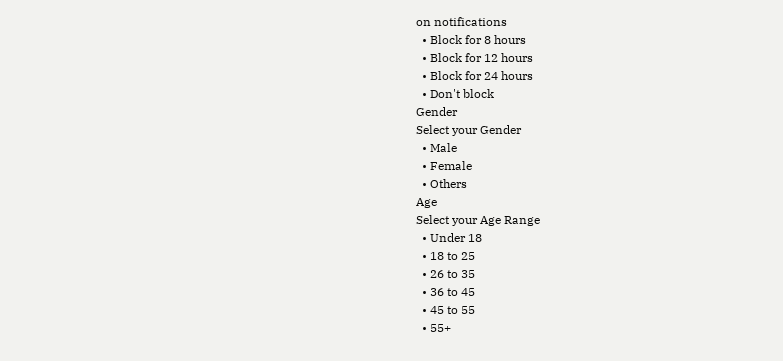on notifications
  • Block for 8 hours
  • Block for 12 hours
  • Block for 24 hours
  • Don't block
Gender
Select your Gender
  • Male
  • Female
  • Others
Age
Select your Age Range
  • Under 18
  • 18 to 25
  • 26 to 35
  • 36 to 45
  • 45 to 55
  • 55+